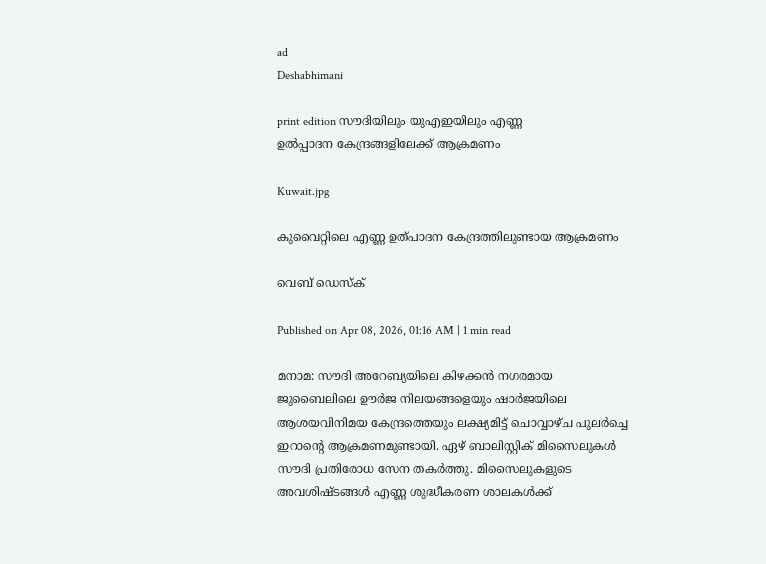ad
Deshabhimani

print edition സൗദിയിലും യുഎഇയിലും എണ്ണ
ഉൽപ്പാദന കേന്ദ്രങ്ങളിലേക്ക് ആക്രമണം

Kuwait.jpg

കുവൈറ്റിലെ എണ്ണ ഉത്പാദന കേന്ദ്രത്തിലുണ്ടായ ആക്രമണം

വെബ് ഡെസ്ക്

Published on Apr 08, 2026, 01:16 AM | 1 min read

മനാമ: സൗദി അറേബ്യയിലെ കിഴക്കൻ നഗരമായ ജുബൈലിലെ ഊർജ നിലയങ്ങളെയും ഷാർജയിലെ ആശയവിനിമയ കേന്ദ്രത്തെയും ലക്ഷ്യമിട്ട്‌ ചൊവ്വാഴ്ച പുലർച്ചെ ഇറാന്റെ ആക്രമണമുണ്ടായി. ഏഴ് ബാലിസ്റ്റിക് മിസൈലുകൾ സൗദി പ്രതിരോധ സേന തകർത്തു. മിസൈലുകളുടെ അവശിഷ്ടങ്ങൾ എണ്ണ ശുദ്ധീകരണ ശാലകൾക്ക്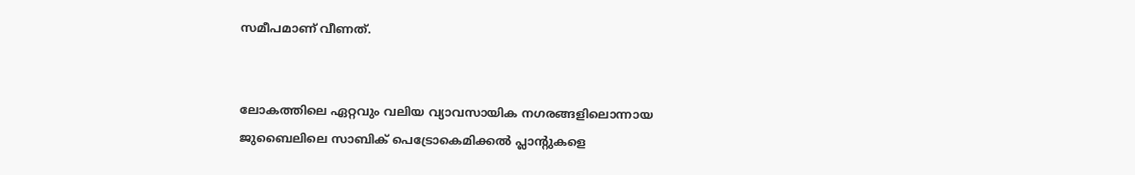സമീപമാണ് വീണത്.


ലോകത്തിലെ ഏറ്റവും വലിയ വ്യാവസായിക നഗരങ്ങളിലൊന്നായ ജുബൈലിലെ സാബിക് പെട്രോകെമിക്കൽ പ്ലാന്റുകളെ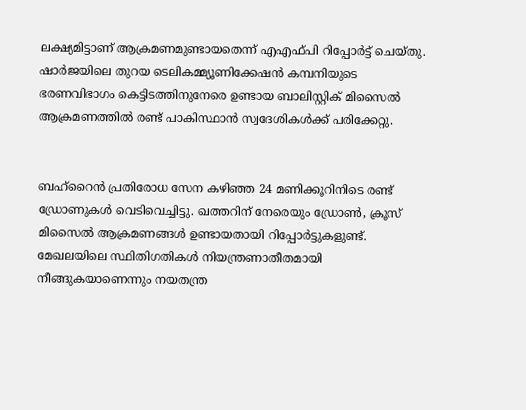ലക്ഷ്യമിട്ടാണ് ആക്രമണമുണ്ടായതെന്ന് എഎഫ്‌പി റിപ്പോർട്ട് ചെയ്തു. ഷാർജയിലെ തുറയ ടെലികമ്മ്യൂണിക്കേഷൻ കമ്പനിയുടെ ഭരണവിഭാഗം കെട്ടിടത്തിനുനേരെ ഉണ്ടായ ബാലിസ്റ്റിക് മിസൈൽ ആക്രമണത്തിൽ രണ്ട് പാകിസ്ഥാൻ സ്വദേശികൾക്ക് പരിക്കേറ്റു.


ബഹ്‌റൈൻ പ്രതിരോധ സേന കഴിഞ്ഞ 24 മണിക്കൂറിനിടെ രണ്ട് ഡ്രോണുകൾ വെടിവെച്ചിട്ടു. ഖത്തറിന് നേരെയും ഡ്രോൺ, ക്രൂസ് മിസൈൽ ആക്രമണങ്ങൾ ഉണ്ടായതായി റിപ്പോർട്ടുകളുണ്ട്. മേഖലയിലെ സ്ഥിതിഗതികൾ നിയന്ത്രണാതീതമായി നീങ്ങുകയാണെന്നും നയതന്ത്ര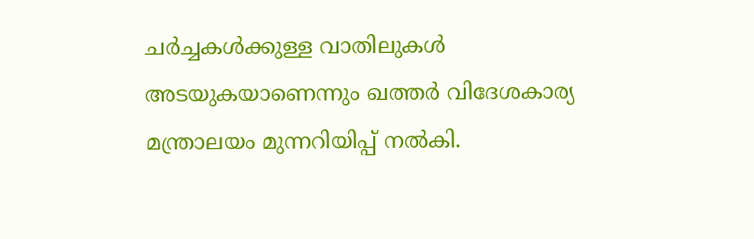ചർച്ചകൾക്കുള്ള വാതിലുകൾ അടയുകയാണെന്നും ഖത്തർ വിദേശകാര്യ മന്ത്രാലയം മുന്നറിയിപ്പ് നൽകി.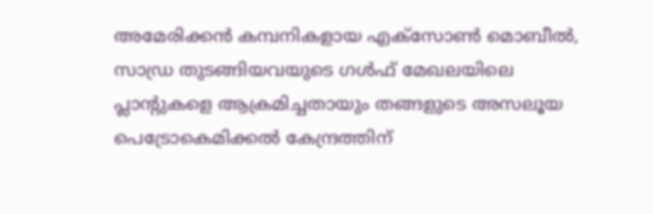അമേരിക്കൻ കമ്പനികളായ എക്‌സോൺ മൊബീൽ, സാഡ്ര തുടങ്ങിയവയുടെ ഗൾഫ് മേഖലയിലെ പ്ലാന്റുകളെ ആക്രമിച്ചതായും തങ്ങളുടെ അസലൂയ പെട്രോകെമിക്കൽ കേന്ദ്രത്തിന്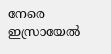നേരെ ഇസ്രായേൽ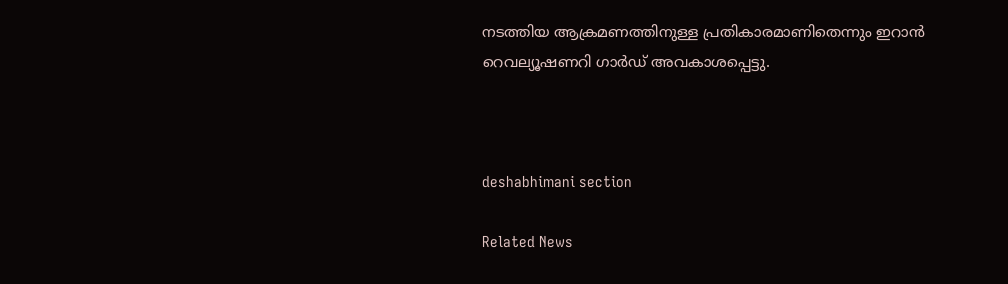നടത്തിയ ആക്രമണത്തിനുള്ള പ്രതികാരമാണിതെന്നും ഇറാൻ റെവല്യൂഷണറി ഗാർഡ് അവകാശപ്പെട്ടു.



deshabhimani section

Related News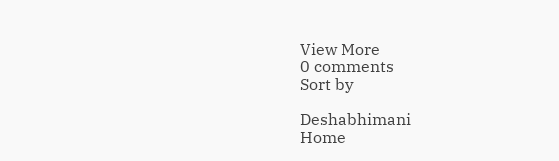View More
0 comments
Sort by

Deshabhimani
Home